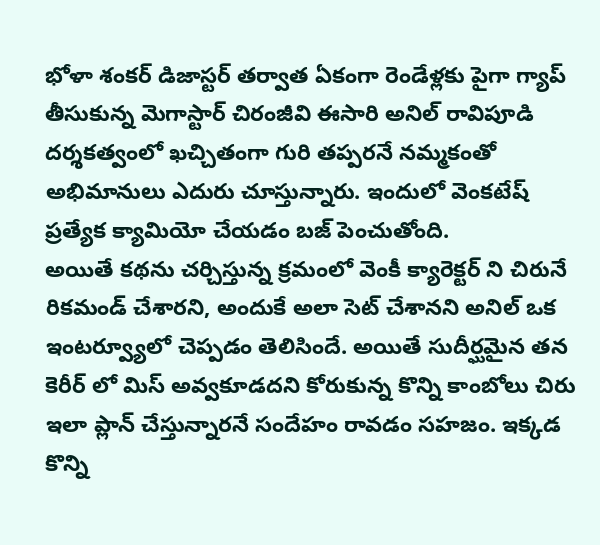భోళా శంకర్ డిజాస్టర్ తర్వాత ఏకంగా రెండేళ్లకు పైగా గ్యాప్ తీసుకున్న మెగాస్టార్ చిరంజీవి ఈసారి అనిల్ రావిపూడి దర్శకత్వంలో ఖచ్చితంగా గురి తప్పరనే నమ్మకంతో అభిమానులు ఎదురు చూస్తున్నారు. ఇందులో వెంకటేష్ ప్రత్యేక క్యామియో చేయడం బజ్ పెంచుతోంది.
అయితే కథను చర్చిస్తున్న క్రమంలో వెంకీ క్యారెక్టర్ ని చిరునే రికమండ్ చేశారని, అందుకే అలా సెట్ చేశానని అనిల్ ఒక ఇంటర్వ్యూలో చెప్పడం తెలిసిందే. అయితే సుదీర్ఘమైన తన కెరీర్ లో మిస్ అవ్వకూడదని కోరుకున్న కొన్ని కాంబోలు చిరు ఇలా ప్లాన్ చేస్తున్నారనే సందేహం రావడం సహజం. ఇక్కడ కొన్ని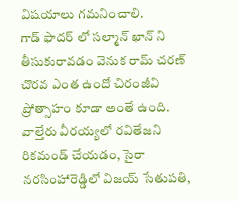విషయాలు గమనించాలి.
గాడ్ ఫాదర్ లో సల్మాన్ ఖాన్ ని తీసుకురావడం వెనుక రామ్ చరణ్ చొరవ ఎంత ఉందో చిరంజీవి ప్రోత్సాహం కూడా అంతే ఉంది. వాల్తేరు వీరయ్యలో రవితేజని రికమండ్ చేయడం, సైరా నరసింహారెడ్డిలో విజయ్ సేతుపతి,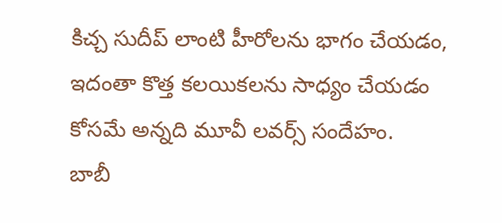కిచ్చ సుదీప్ లాంటి హీరోలను భాగం చేయడం, ఇదంతా కొత్త కలయికలను సాధ్యం చేయడం కోసమే అన్నది మూవీ లవర్స్ సందేహం.
బాబీ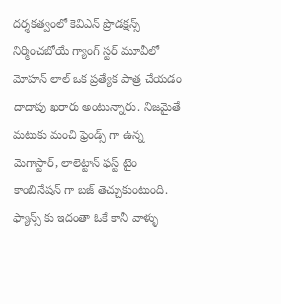దర్శకత్వంలో కెవిఎన్ ప్రొడక్షన్స్ నిర్మించబోయే గ్యాంగ్ స్టర్ మూవీలో మోహన్ లాల్ ఒక ప్రత్యేక పాత్ర చేయడం దాదాపు ఖరారు అంటున్నారు. నిజమైతే మటుకు మంచి ఫ్రెండ్స్ గా ఉన్న మెగాస్టార్, లాలెట్టాన్ ఫస్ట్ టైం కాంబినేషన్ గా బజ్ తెచ్చుకుంటుంది.
ఫ్యాన్స్ కు ఇదంతా ఓకే కానీ వాళ్ళు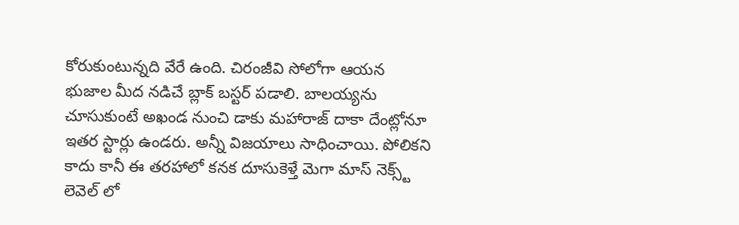కోరుకుంటున్నది వేరే ఉంది. చిరంజీవి సోలోగా ఆయన భుజాల మీద నడిచే బ్లాక్ బస్టర్ పడాలి. బాలయ్యను చూసుకుంటే అఖండ నుంచి డాకు మహారాజ్ దాకా దేంట్లోనూ ఇతర స్టార్లు ఉండరు. అన్నీ విజయాలు సాధించాయి. పోలికని కాదు కానీ ఈ తరహాలో కనక దూసుకెళ్తే మెగా మాస్ నెక్స్ట్ లెవెల్ లో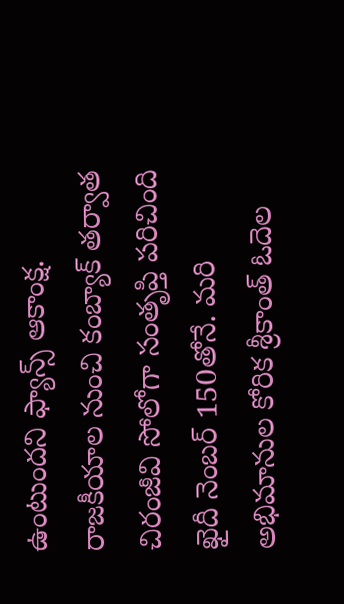ఉంటుందని ఫ్యాన్స్ ఆకాంక్ష.
రాజకీయాల నుంచి కంబ్యాక్ తర్వాత చిరంజీవి సోలోగా సంతృప్తి పరిచింది ఖైదీ నెంబర్ 150తోనే. మరి అభిమానుల కోరిక శ్రీకాంత్ ఓదెల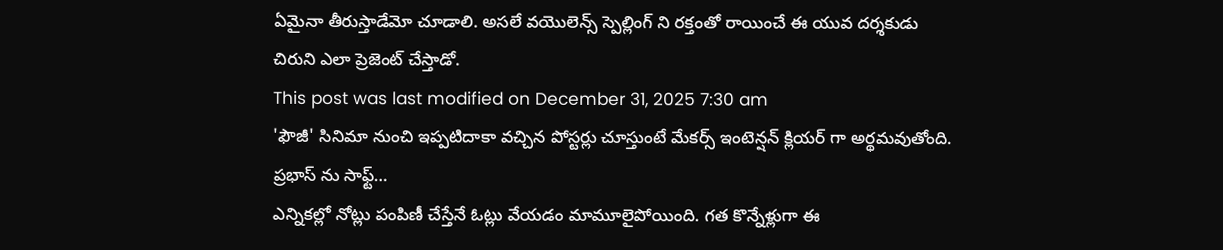ఏమైనా తీరుస్తాడేమో చూడాలి. అసలే వయొలెన్స్ స్పెల్లింగ్ ని రక్తంతో రాయించే ఈ యువ దర్శకుడు చిరుని ఎలా ప్రెజెంట్ చేస్తాడో.
This post was last modified on December 31, 2025 7:30 am
'ఫౌజీ' సినిమా నుంచి ఇప్పటిదాకా వచ్చిన పోస్టర్లు చూస్తుంటే మేకర్స్ ఇంటెన్షన్ క్లియర్ గా అర్థమవుతోంది. ప్రభాస్ ను సాఫ్ట్…
ఎన్నికల్లో నోట్లు పంపిణీ చేస్తేనే ఓట్లు వేయడం మామూలైపోయింది. గత కొన్నేళ్లుగా ఈ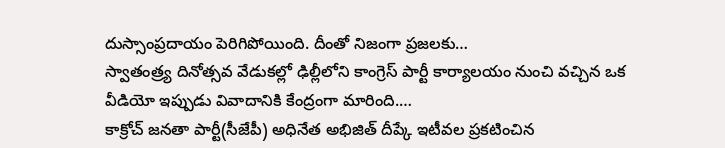దుస్సాంప్రదాయం పెరిగిపోయింది. దీంతో నిజంగా ప్రజలకు…
స్వాతంత్ర్య దినోత్సవ వేడుకల్లో ఢిల్లీలోని కాంగ్రెస్ పార్టీ కార్యాలయం నుంచి వచ్చిన ఒక వీడియో ఇప్పుడు వివాదానికి కేంద్రంగా మారింది.…
కాక్రోచ్ జనతా పార్టీ(సీజేపీ) అధినేత అభిజిత్ దీప్కే ఇటీవల ప్రకటించిన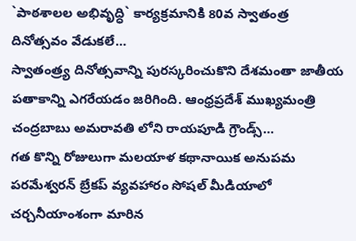`పాఠశాలల అభివృద్ధి` కార్యక్రమానికి 80వ స్వాతంత్ర దినోత్సవం వేడుకలే…
స్వాతంత్ర్య దినోత్సవాన్ని పురస్కరించుకొని దేశమంతా జాతీయ పతాకాన్ని ఎగరేయడం జరిగింది. ఆంధ్రప్రదేశ్ ముఖ్యమంత్రి చంద్రబాబు అమరావతి లోని రాయపూడి గ్రౌండ్స్…
గత కొన్ని రోజులుగా మలయాళ కథానాయిక అనుపమ పరమేశ్వరన్ బ్రేకప్ వ్యవహారం సోషల్ మీడియాలో చర్చనీయాంశంగా మారిన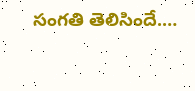సంగతి తెలిసిందే.…